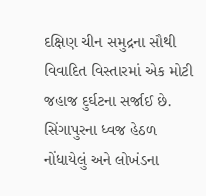દક્ષિણ ચીન સમુદ્રના સૌથી વિવાદિત વિસ્તારમાં એક મોટી જહાજ દુર્ઘટના સર્જાઈ છે. સિંગાપુરના ધ્વજ હેઠળ નોંધાયેલું અને લોખંડના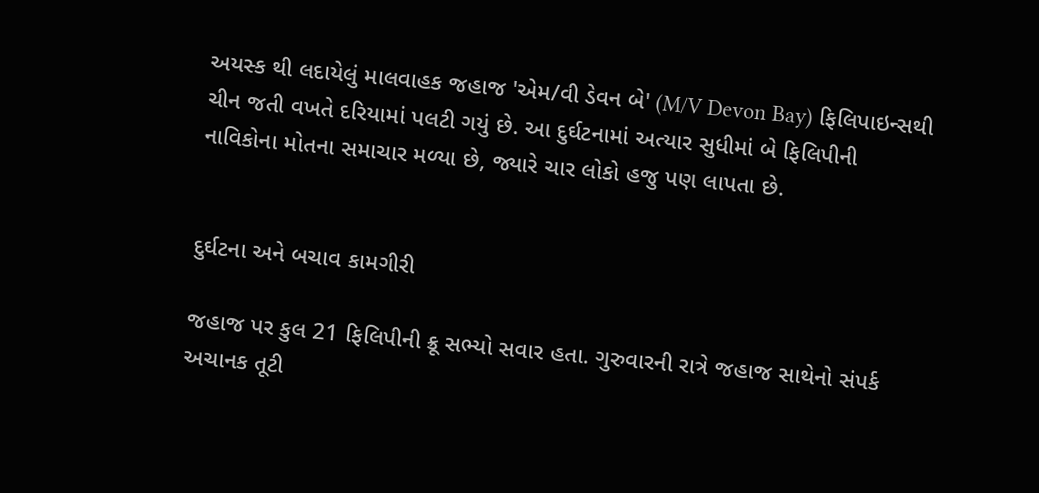અયસ્ક થી લદાયેલું માલવાહક જહાજ 'એમ/વી ડેવન બે' (M/V Devon Bay) ફિલિપાઇન્સથી ચીન જતી વખતે દરિયામાં પલટી ગયું છે. આ દુર્ઘટનામાં અત્યાર સુધીમાં બે ફિલિપીની નાવિકોના મોતના સમાચાર મળ્યા છે, જ્યારે ચાર લોકો હજુ પણ લાપતા છે.


દુર્ઘટના અને બચાવ કામગીરી

જહાજ પર કુલ 21 ફિલિપીની ક્રૂ સભ્યો સવાર હતા. ગુરુવારની રાત્રે જહાજ સાથેનો સંપર્ક અચાનક તૂટી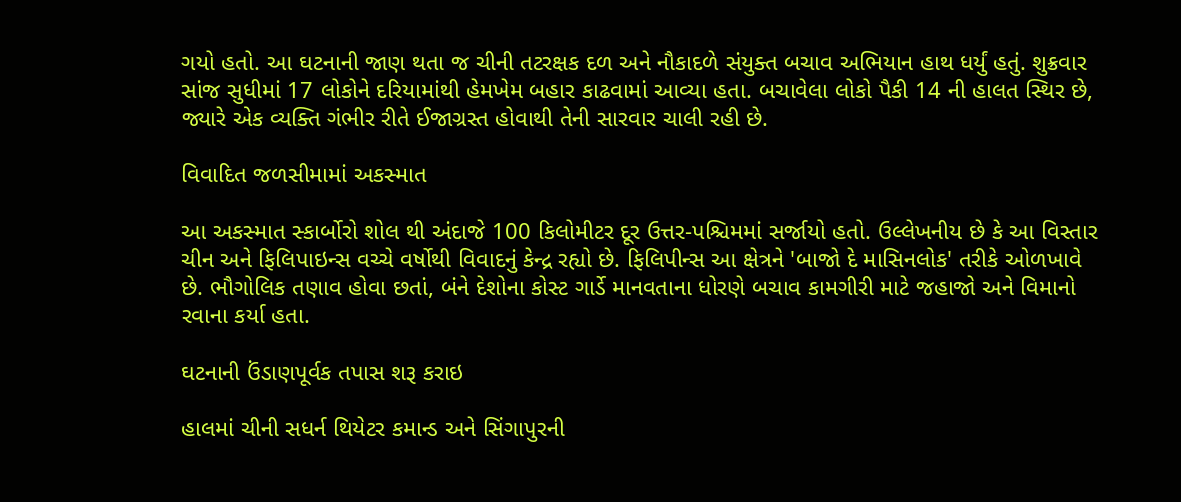ગયો હતો. આ ઘટનાની જાણ થતા જ ચીની તટરક્ષક દળ અને નૌકાદળે સંયુક્ત બચાવ અભિયાન હાથ ધર્યું હતું. શુક્રવાર સાંજ સુધીમાં 17 લોકોને દરિયામાંથી હેમખેમ બહાર કાઢવામાં આવ્યા હતા. બચાવેલા લોકો પૈકી 14 ની હાલત સ્થિર છે, જ્યારે એક વ્યક્તિ ગંભીર રીતે ઈજાગ્રસ્ત હોવાથી તેની સારવાર ચાલી રહી છે.

વિવાદિત જળસીમામાં અકસ્માત

આ અકસ્માત સ્કાર્બોરો શોલ થી અંદાજે 100 કિલોમીટર દૂર ઉત્તર-પશ્ચિમમાં સર્જાયો હતો. ઉલ્લેખનીય છે કે આ વિસ્તાર ચીન અને ફિલિપાઇન્સ વચ્ચે વર્ષોથી વિવાદનું કેન્દ્ર રહ્યો છે. ફિલિપીન્સ આ ક્ષેત્રને 'બાજો દે માસિનલોક' તરીકે ઓળખાવે છે. ભૌગોલિક તણાવ હોવા છતાં, બંને દેશોના કોસ્ટ ગાર્ડે માનવતાના ધોરણે બચાવ કામગીરી માટે જહાજો અને વિમાનો રવાના કર્યા હતા.

ઘટનાની ઉંડાણપૂર્વક તપાસ શરૂ કરાઇ

હાલમાં ચીની સધર્ન થિયેટર કમાન્ડ અને સિંગાપુરની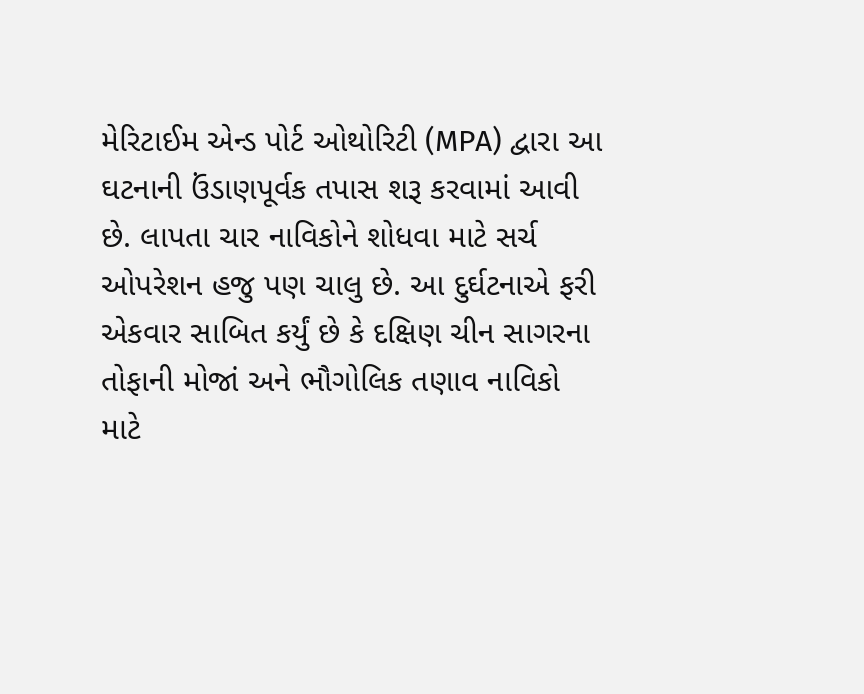મેરિટાઈમ એન્ડ પોર્ટ ઓથોરિટી (MPA) દ્વારા આ ઘટનાની ઉંડાણપૂર્વક તપાસ શરૂ કરવામાં આવી છે. લાપતા ચાર નાવિકોને શોધવા માટે સર્ચ ઓપરેશન હજુ પણ ચાલુ છે. આ દુર્ઘટનાએ ફરી એકવાર સાબિત કર્યું છે કે દક્ષિણ ચીન સાગરના તોફાની મોજાં અને ભૌગોલિક તણાવ નાવિકો માટે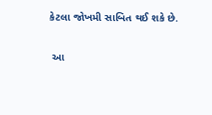કેટલા જોખમી સાબિત થઈ શકે છે.

 આ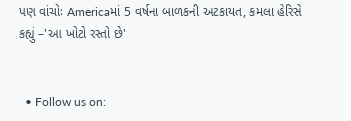પણ વાંચોઃ Americaમાં 5 વર્ષના બાળકની અટકાયત, કમલા હેરિસે કહ્યું –'આ ખોટો રસ્તો છે'


  • Follow us on: